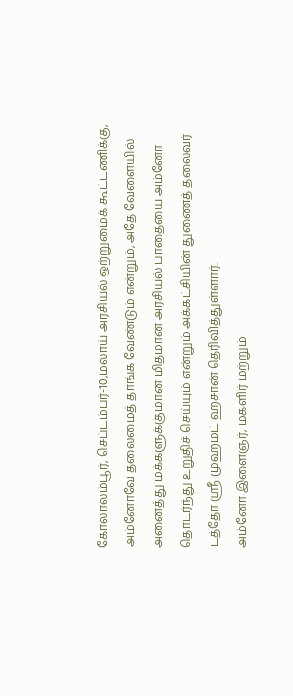கோலாலம்பூர், செப்டம்பர்-10,மலாய் அரசியல் ஒற்றுமைக் கூட்டணிக்கு, அம்னோவே தலைமைத் தாங்க வேண்டும் என்றும், அதே வேளையில் அனைத்து மக்களுக்குமான மிதமான அரசியல் பாதையை அம்னோ தொடர்ந்து உறுதிச் செய்யும் என்றும் அக்கட்சியின் துணைத் தலைவர் டத்தோ ஸ்ரீ முஹமட் ஹசான் தெரிவித்துள்ளார்.
அம்னோ இளைஞர், மகளிர் மற்றும்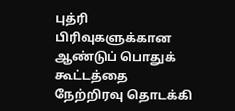புத்ரி பிரிவுகளுக்கான ஆண்டுப் பொதுக் கூட்டத்தை நேற்றிரவு தொடக்கி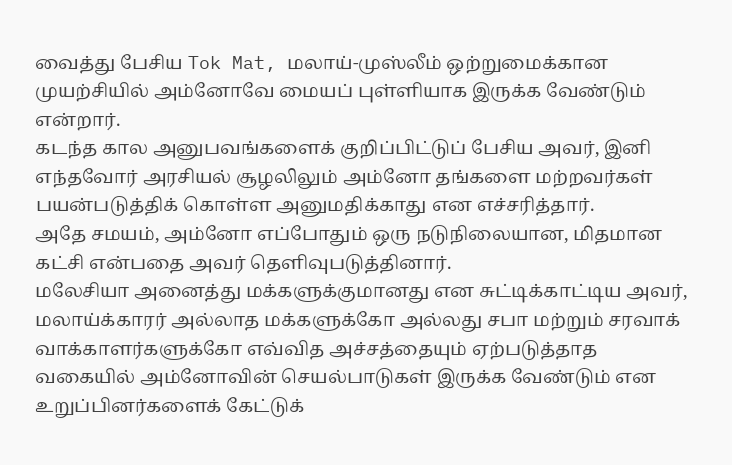வைத்து பேசிய Tok Mat, மலாய்-முஸ்லீம் ஒற்றுமைக்கான முயற்சியில் அம்னோவே மையப் புள்ளியாக இருக்க வேண்டும் என்றார்.
கடந்த கால அனுபவங்களைக் குறிப்பிட்டுப் பேசிய அவர், இனி எந்தவோர் அரசியல் சூழலிலும் அம்னோ தங்களை மற்றவர்கள் பயன்படுத்திக் கொள்ள அனுமதிக்காது என எச்சரித்தார்.
அதே சமயம், அம்னோ எப்போதும் ஒரு நடுநிலையான, மிதமான கட்சி என்பதை அவர் தெளிவுபடுத்தினார்.
மலேசியா அனைத்து மக்களுக்குமானது என சுட்டிக்காட்டிய அவர், மலாய்க்காரர் அல்லாத மக்களுக்கோ அல்லது சபா மற்றும் சரவாக் வாக்காளர்களுக்கோ எவ்வித அச்சத்தையும் ஏற்படுத்தாத வகையில் அம்னோவின் செயல்பாடுகள் இருக்க வேண்டும் என உறுப்பினர்களைக் கேட்டுக்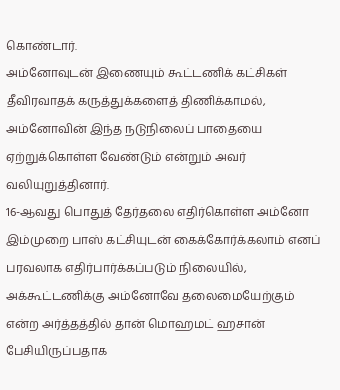கொண்டார்.
அம்னோவுடன் இணையும் கூட்டணிக் கட்சிகள் தீவிரவாதக் கருத்துக்களைத் திணிக்காமல், அம்னோவின் இந்த நடுநிலைப் பாதையை ஏற்றுக்கொள்ள வேண்டும் என்றும் அவர் வலியுறுத்தினார்.
16-ஆவது பொதுத் தேர்தலை எதிர்கொள்ள அம்னோ இம்முறை பாஸ் கட்சியுடன் கைக்கோர்க்கலாம் எனப் பரவலாக எதிர்பார்க்கப்படும் நிலையில், அக்கூட்டணிக்கு அம்னோவே தலைமையேற்கும் என்ற அர்த்தத்தில் தான் மொஹமட் ஹசான் பேசியிருப்பதாக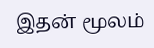இதன் மூலம்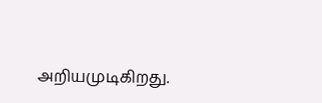அறியமுடிகிறது.